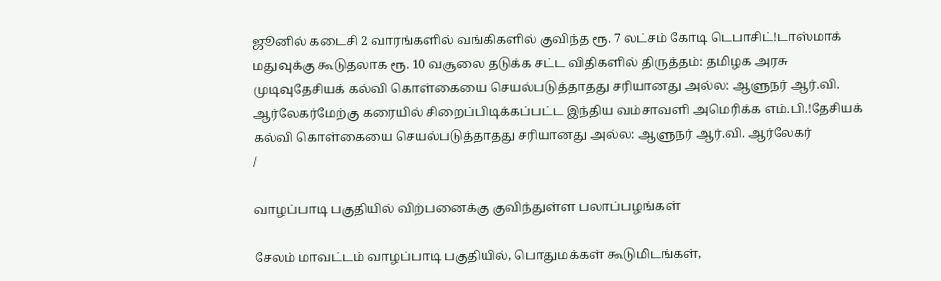ஜூனில் கடைசி 2 வாரங்களில் வங்கிகளில் குவிந்த ரூ. 7 லட்சம் கோடி டெபாசிட்!டாஸ்மாக் மதுவுக்கு கூடுதலாக ரூ. 10 வசூலை தடுக்க சட்ட விதிகளில் திருத்தம்: தமிழக அரசு முடிவுதேசியக் கல்வி கொள்கையை செயல்படுத்தாதது சரியானது அல்ல: ஆளுநர் ஆர்.வி. ஆர்லேகர்மேற்கு கரையில் சிறைப்பிடிக்கப்பட்ட இந்திய வம்சாவளி அமெரிக்க எம்.பி.!தேசியக் கல்வி கொள்கையை செயல்படுத்தாதது சரியானது அல்ல: ஆளுநர் ஆர்.வி. ஆர்லேகர்
/

வாழப்பாடி பகுதியில் விற்பனைக்கு குவிந்துள்ள பலாப்பழங்கள்

சேலம் மாவட்டம் வாழப்பாடி பகுதியில், பொதுமக்கள் கூடுமிடங்கள்,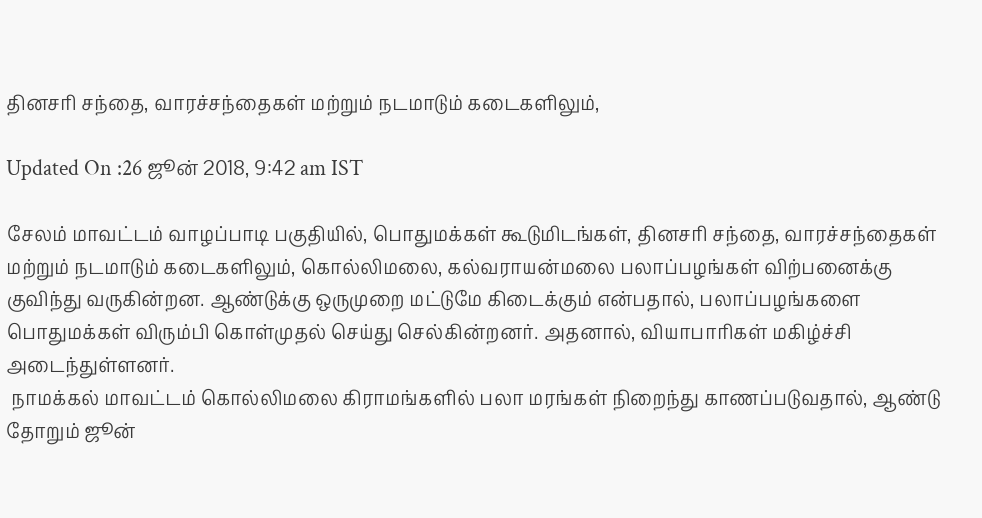தினசரி சந்தை, வாரச்சந்தைகள் மற்றும் நடமாடும் கடைகளிலும்,

Updated On :26 ஜூன் 2018, 9:42 am IST

சேலம் மாவட்டம் வாழப்பாடி பகுதியில், பொதுமக்கள் கூடுமிடங்கள், தினசரி சந்தை, வாரச்சந்தைகள் மற்றும் நடமாடும் கடைகளிலும், கொல்லிமலை, கல்வராயன்மலை பலாப்பழங்கள் விற்பனைக்கு குவிந்து வருகின்றன. ஆண்டுக்கு ஒருமுறை மட்டுமே கிடைக்கும் என்பதால், பலாப்பழங்களை பொதுமக்கள் விரும்பி கொள்முதல் செய்து செல்கின்றனர். அதனால், வியாபாரிகள் மகிழ்ச்சி அடைந்துள்ளனர்.
 நாமக்கல் மாவட்டம் கொல்லிமலை கிராமங்களில் பலா மரங்கள் நிறைந்து காணப்படுவதால், ஆண்டு தோறும் ஜூன்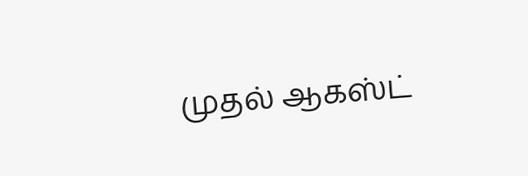முதல் ஆகஸ்ட்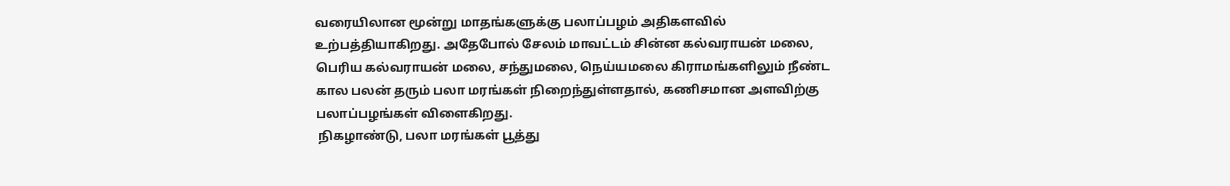வரையிலான மூன்று மாதங்களுக்கு பலாப்பழம் அதிகளவில் உற்பத்தியாகிறது. அதேபோல் சேலம் மாவட்டம் சின்ன கல்வராயன் மலை, பெரிய கல்வராயன் மலை, சந்துமலை, நெய்யமலை கிராமங்களிலும் நீண்ட கால பலன் தரும் பலா மரங்கள் நிறைந்துள்ளதால், கணிசமான அளவிற்கு பலாப்பழங்கள் விளைகிறது.
 நிகழாண்டு, பலா மரங்கள் பூத்து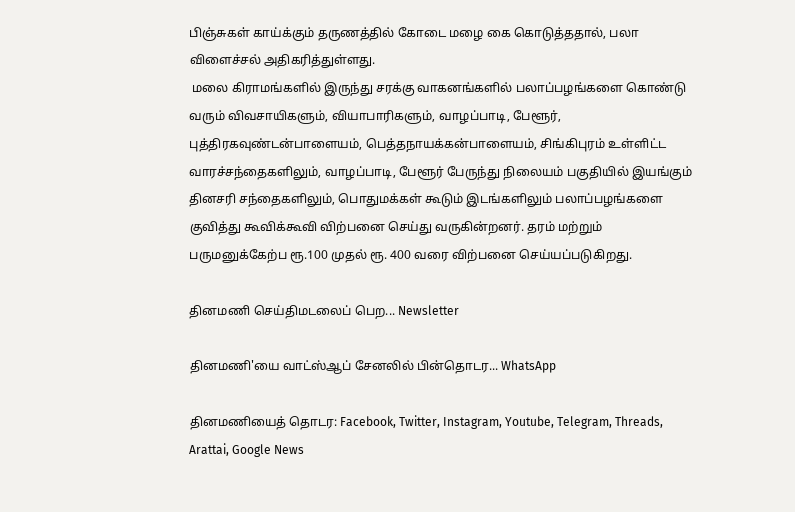பிஞ்சுகள் காய்க்கும் தருணத்தில் கோடை மழை கை கொடுத்ததால், பலா விளைச்சல் அதிகரித்துள்ளது.
 மலை கிராமங்களில் இருந்து சரக்கு வாகனங்களில் பலாப்பழங்களை கொண்டு வரும் விவசாயிகளும், வியாபாரிகளும், வாழப்பாடி, பேளூர், புத்திரகவுண்டன்பாளையம், பெத்தநாயக்கன்பாளையம், சிங்கிபுரம் உள்ளிட்ட வாரச்சந்தைகளிலும், வாழப்பாடி, பேளூர் பேருந்து நிலையம் பகுதியில் இயங்கும் தினசரி சந்தைகளிலும், பொதுமக்கள் கூடும் இடங்களிலும் பலாப்பழங்களை குவித்து கூவிக்கூவி விற்பனை செய்து வருகின்றனர். தரம் மற்றும் பருமனுக்கேற்ப ரூ.100 முதல் ரூ. 400 வரை விற்பனை செய்யப்படுகிறது.

தினமணி செய்திமடலைப் பெற... Newsletter

தினமணி'யை வாட்ஸ்ஆப் சேனலில் பின்தொடர... WhatsApp

தினமணியைத் தொடர: Facebook, Twitter, Instagram, Youtube, Telegram, Threads, Arattai, Google News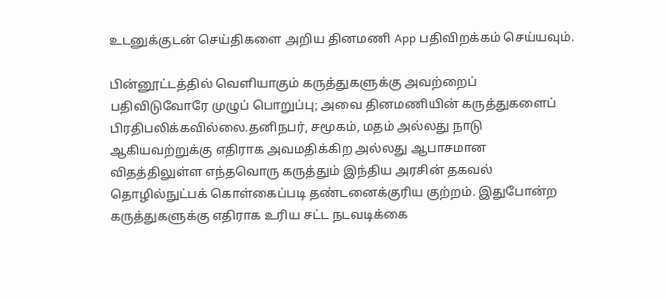உடனுக்குடன் செய்திகளை அறிய தினமணி App பதிவிறக்கம் செய்யவும்.

பின்னூட்டத்தில் வெளியாகும் கருத்துகளுக்கு அவற்றைப் பதிவிடுவோரே முழுப் பொறுப்பு; அவை தினமணியின் கருத்துகளைப் பிரதிபலிக்கவில்லை.தனிநபர், சமூகம், மதம் அல்லது நாடு ஆகியவற்றுக்கு எதிராக அவமதிக்கிற அல்லது ஆபாசமான விதத்திலுள்ள எந்தவொரு கருத்தும் இந்திய அரசின் தகவல் தொழில்நுட்பக் கொள்கைப்படி தண்டனைக்குரிய குற்றம். இதுபோன்ற கருத்துகளுக்கு எதிராக உரிய சட்ட நடவடிக்கை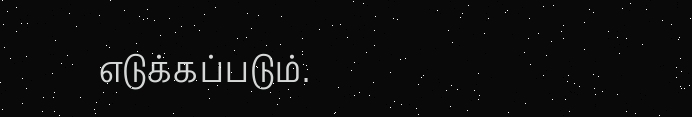எடுக்கப்படும்.